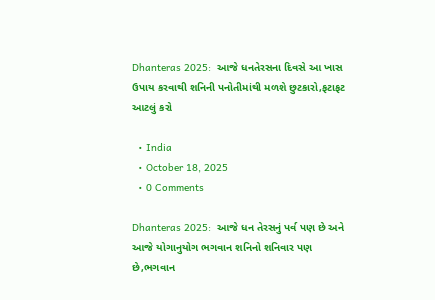Dhanteras 2025:  આજે ધનતેરસના દિવસે આ ખાસ ઉપાય કરવાથી શનિની પનોતીમાંથી મળશે છુટકારો,ફટાફટ આટલું કરો

  • India
  • October 18, 2025
  • 0 Comments

Dhanteras 2025:  આજે ધન તેરસનું પર્વ પણ છે અને આજે યોગાનુયોગ ભગવાન શનિનો શનિવાર પણ છે,ભગવાન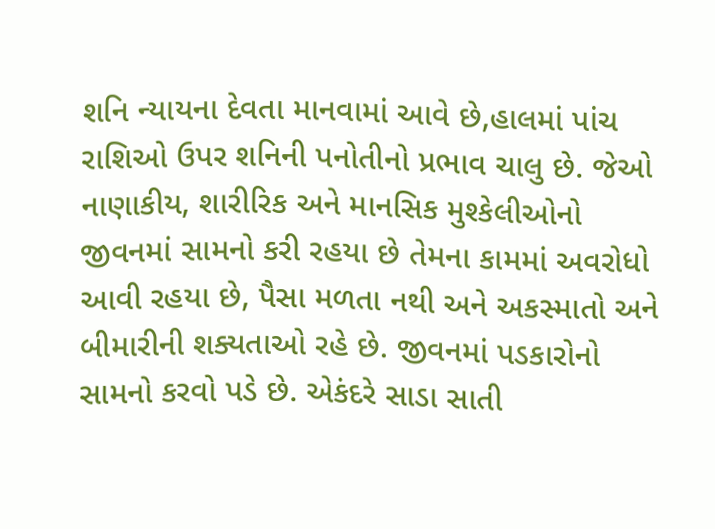શનિ ન્યાયના દેવતા માનવામાં આવે છે,હાલમાં પાંચ રાશિઓ ઉપર શનિની પનોતીનો પ્રભાવ ચાલુ છે. જેઓ નાણાકીય, શારીરિક અને માનસિક મુશ્કેલીઓનો જીવનમાં સામનો કરી રહયા છે તેમના કામમાં અવરોધો આવી રહયા છે, પૈસા મળતા નથી અને અકસ્માતો અને બીમારીની શક્યતાઓ રહે છે. જીવનમાં પડકારોનો સામનો કરવો પડે છે. એકંદરે સાડા સાતી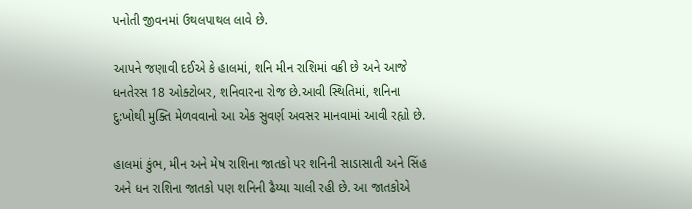પનોતી જીવનમાં ઉથલપાથલ લાવે છે.

આપને જણાવી દઈએ કે હાલમાં, શનિ મીન રાશિમાં વક્રી છે અને આજે ધનતેરસ 18 ઓક્ટોબર, શનિવારના રોજ છે.આવી સ્થિતિમાં, શનિના દુ:ખોથી મુક્તિ મેળવવાનો આ એક સુવર્ણ અવસર માનવામાં આવી રહ્યો છે.

હાલમાં કુંભ, મીન અને મેષ રાશિના જાતકો પર શનિની સાડાસાતી અને સિંહ અને ધન રાશિના જાતકો પણ શનિની ઢૈય્યા ચાલી રહી છે. આ જાતકોએ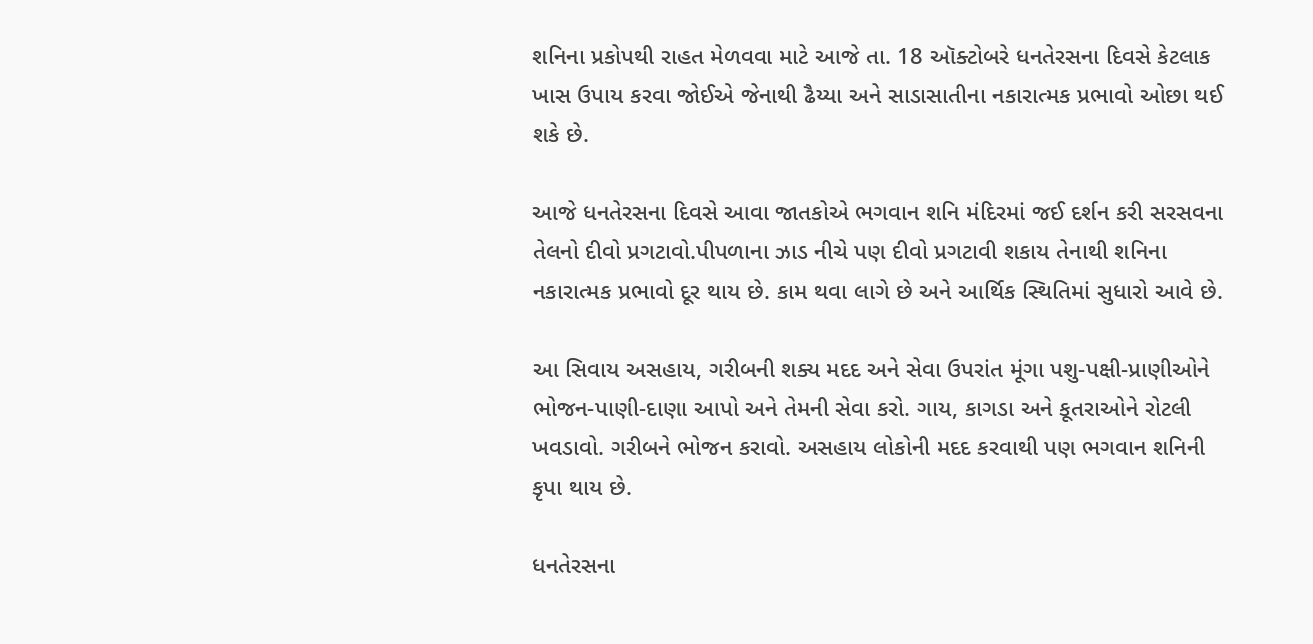શનિના પ્રકોપથી રાહત મેળવવા માટે આજે તા. 18 ઑક્ટોબરે ધનતેરસના દિવસે કેટલાક ખાસ ઉપાય કરવા જોઈએ જેનાથી ઢૈય્યા અને સાડાસાતીના નકારાત્મક પ્રભાવો ઓછા થઈ શકે છે.

આજે ધનતેરસના દિવસે આવા જાતકોએ ભગવાન શનિ મંદિરમાં જઈ દર્શન કરી સરસવના તેલનો દીવો પ્રગટાવો.પીપળાના ઝાડ નીચે પણ દીવો પ્રગટાવી શકાય તેનાથી શનિના નકારાત્મક પ્રભાવો દૂર થાય છે. કામ થવા લાગે છે અને આર્થિક સ્થિતિમાં સુધારો આવે છે.

આ સિવાય અસહાય, ગરીબની શક્ય મદદ અને સેવા ઉપરાંત મૂંગા પશુ-પક્ષી-પ્રાણીઓને ભોજન-પાણી-દાણા આપો અને તેમની સેવા કરો. ગાય, કાગડા અને કૂતરાઓને રોટલી ખવડાવો. ગરીબને ભોજન કરાવો. અસહાય લોકોની મદદ કરવાથી પણ ભગવાન શનિની કૃપા થાય છે.

ધનતેરસના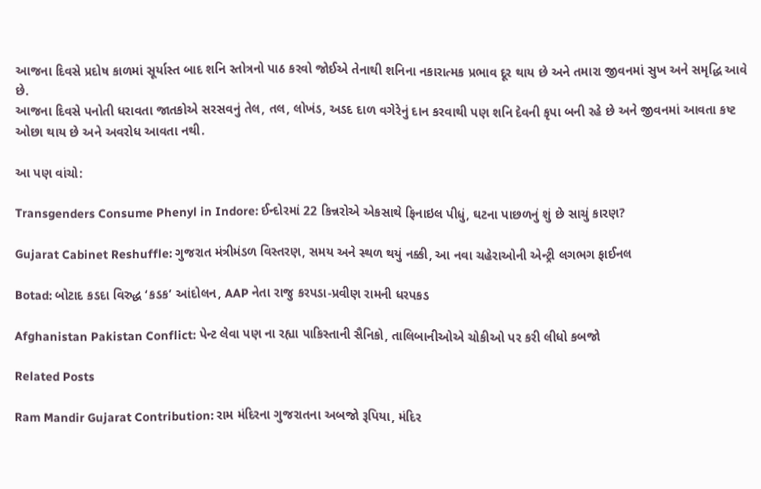આજના દિવસે પ્રદોષ કાળમાં સૂર્યાસ્ત બાદ શનિ સ્તોત્રનો પાઠ કરવો જોઈએ તેનાથી શનિના નકારાત્મક પ્રભાવ દૂર થાય છે અને તમારા જીવનમાં સુખ અને સમૃદ્ધિ આવે છે.
આજના દિવસે પનોતી ધરાવતા જાતકોએ સરસવનું તેલ, તલ, લોખંડ, અડદ દાળ વગેરેનું દાન કરવાથી પણ શનિ દેવની કૃપા બની રહે છે અને જીવનમાં આવતા કષ્ટ ઓછા થાય છે અને અવરોધ આવતા નથી.

આ પણ વાંચો:

Transgenders Consume Phenyl in Indore: ઈન્દોરમાં 22 કિન્નરોએ એકસાથે ફિનાઇલ પીધું, ઘટના પાછળનું શું છે સાચું કારણ?

Gujarat Cabinet Reshuffle: ગુજરાત મંત્રીમંડળ વિસ્તરણ, સમય અને સ્થળ થયું નક્કી, આ નવા ચહેરાઓની એન્ટ્રી લગભગ ફાઈનલ

Botad: બોટાદ કડદા વિરુદ્ધ ‘કડક’ આંદોલન, AAP નેતા રાજુ કરપડા-પ્રવીણ રામની ધરપકડ

Afghanistan Pakistan Conflict: પેન્ટ લેવા પણ ના રહ્યા પાકિસ્તાની સૈનિકો, તાલિબાનીઓએ ચોકીઓ પર કરી લીધો કબજો

Related Posts

Ram Mandir Gujarat Contribution: રામ મંદિરના ગુજરાતના અબજો રૂપિયા, મંદિર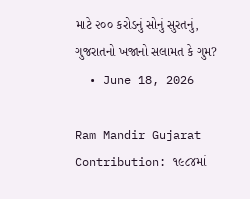માટે ૨૦૦ કરોડનું સોનું સુરતનું, ગુજરાતનો ખજાનો સલામત કે ગુમ?
  • June 18, 2026

Ram Mandir Gujarat Contribution: ૧૯૮૪માં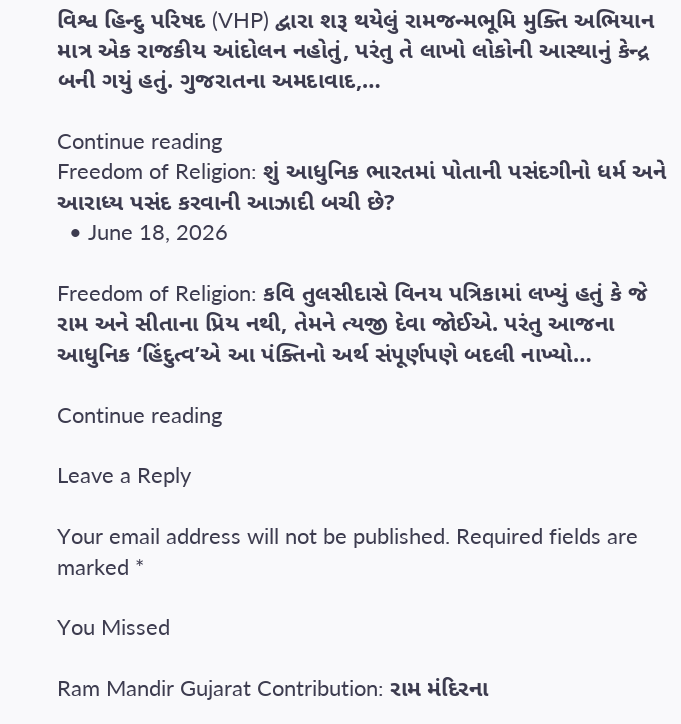વિશ્વ હિન્દુ પરિષદ (VHP) દ્વારા શરૂ થયેલું રામજન્મભૂમિ મુક્તિ અભિયાન માત્ર એક રાજકીય આંદોલન નહોતું, પરંતુ તે લાખો લોકોની આસ્થાનું કેન્દ્ર બની ગયું હતું. ગુજરાતના અમદાવાદ,…

Continue reading
Freedom of Religion: શું આધુનિક ભારતમાં પોતાની પસંદગીનો ધર્મ અને આરાધ્ય પસંદ કરવાની આઝાદી બચી છે?
  • June 18, 2026

Freedom of Religion: કવિ તુલસીદાસે વિનય પત્રિકામાં લખ્યું હતું કે જે રામ અને સીતાના પ્રિય નથી, તેમને ત્યજી દેવા જોઈએ. પરંતુ આજના આધુનિક ‘હિંદુત્વ’એ આ પંક્તિનો અર્થ સંપૂર્ણપણે બદલી નાખ્યો…

Continue reading

Leave a Reply

Your email address will not be published. Required fields are marked *

You Missed

Ram Mandir Gujarat Contribution: રામ મંદિરના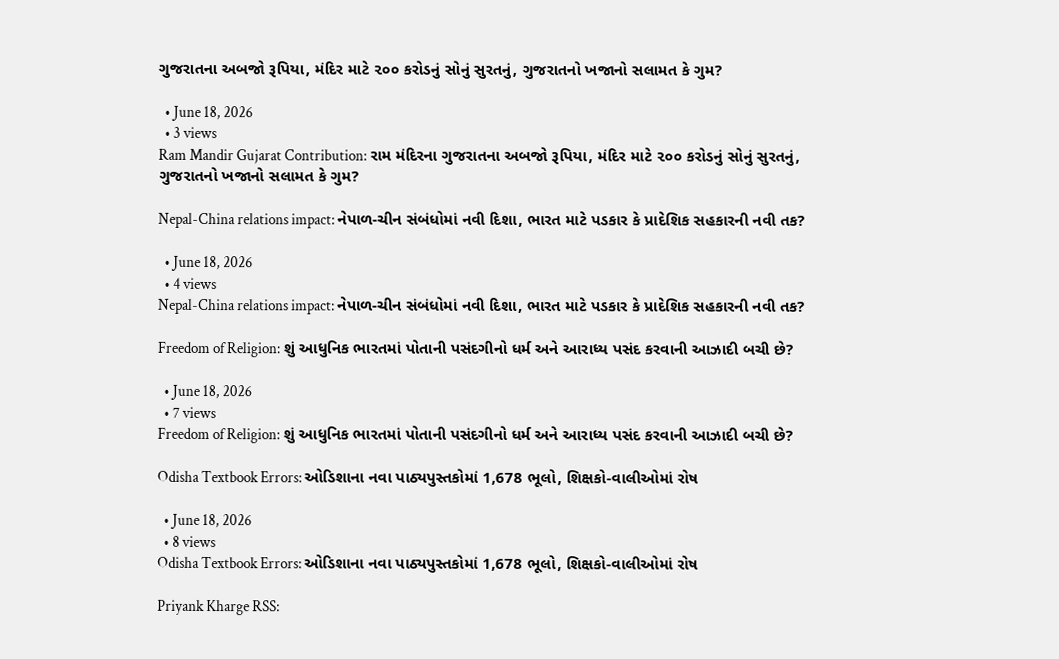ગુજરાતના અબજો રૂપિયા, મંદિર માટે ૨૦૦ કરોડનું સોનું સુરતનું, ગુજરાતનો ખજાનો સલામત કે ગુમ?

  • June 18, 2026
  • 3 views
Ram Mandir Gujarat Contribution: રામ મંદિરના ગુજરાતના અબજો રૂપિયા, મંદિર માટે ૨૦૦ કરોડનું સોનું સુરતનું, ગુજરાતનો ખજાનો સલામત કે ગુમ?

Nepal-China relations impact: નેપાળ-ચીન સંબંધોમાં નવી દિશા, ભારત માટે પડકાર કે પ્રાદેશિક સહકારની નવી તક?

  • June 18, 2026
  • 4 views
Nepal-China relations impact: નેપાળ-ચીન સંબંધોમાં નવી દિશા, ભારત માટે પડકાર કે પ્રાદેશિક સહકારની નવી તક?

Freedom of Religion: શું આધુનિક ભારતમાં પોતાની પસંદગીનો ધર્મ અને આરાધ્ય પસંદ કરવાની આઝાદી બચી છે?

  • June 18, 2026
  • 7 views
Freedom of Religion: શું આધુનિક ભારતમાં પોતાની પસંદગીનો ધર્મ અને આરાધ્ય પસંદ કરવાની આઝાદી બચી છે?

Odisha Textbook Errors: ઓડિશાના નવા પાઠ્યપુસ્તકોમાં 1,678 ભૂલો, શિક્ષકો-વાલીઓમાં રોષ

  • June 18, 2026
  • 8 views
Odisha Textbook Errors: ઓડિશાના નવા પાઠ્યપુસ્તકોમાં 1,678 ભૂલો, શિક્ષકો-વાલીઓમાં રોષ

Priyank Kharge RSS: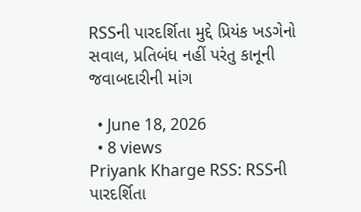RSSની પારદર્શિતા મુદ્દે પ્રિયંક ખડગેનો સવાલ, પ્રતિબંધ નહીં પરંતુ કાનૂની જવાબદારીની માંગ

  • June 18, 2026
  • 8 views
Priyank Kharge RSS: RSSની પારદર્શિતા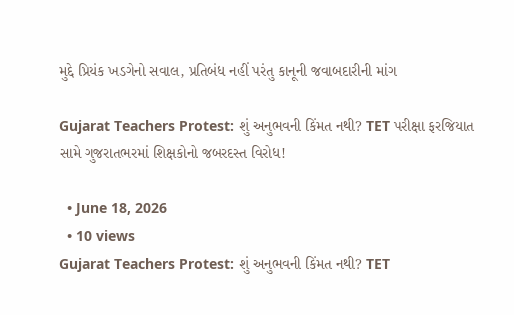મુદ્દે પ્રિયંક ખડગેનો સવાલ, પ્રતિબંધ નહીં પરંતુ કાનૂની જવાબદારીની માંગ

Gujarat Teachers Protest: શું અનુભવની કિંમત નથી? TET પરીક્ષા ફરજિયાત સામે ગુજરાતભરમાં શિક્ષકોનો જબરદસ્ત વિરોધ!

  • June 18, 2026
  • 10 views
Gujarat Teachers Protest: શું અનુભવની કિંમત નથી? TET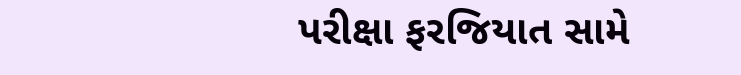પરીક્ષા ફરજિયાત સામે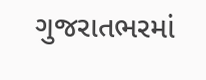ગુજરાતભરમાં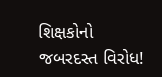શિક્ષકોનો જબરદસ્ત વિરોધ!